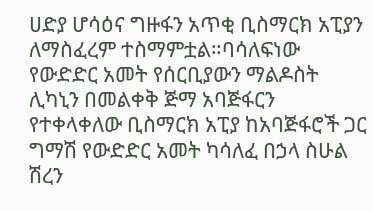ሀድያ ሆሳዕና ግዙፋን አጥቂ ቢስማርክ አፒያን ለማስፈረም ተስማምቷል።ባሳለፍነው የውድድር አመት የሰርቢያውን ማልዶስት ሊካኒን በመልቀቅ ጅማ አባጅፋርን የተቀላቀለው ቢስማርክ አፒያ ከአባጅፋሮች ጋር ግማሽ የውድድር አመት ካሳለፈ በኃላ ስሁል ሽረን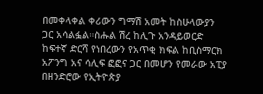በመቀላቀል ቀሪውን ግማሽ አመት ከስሁላውያን ጋር አሳልፏል።ስሑል ሽረ ከሊጉ አንዳይወርድ ከፍተኛ ድርሻ የነበረውን የአጥቂ ክፍል ከቢስማርክ አፖንግ አና ሳሊፍ ፎፎና ጋር በመሆን የመራው አፒያ በዘንድሮው የኢትዮጵያ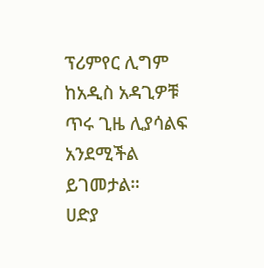ፕሪምየር ሊግም ከአዲስ አዳጊዎቹ ጥሩ ጊዜ ሊያሳልፍ አንደሚችል ይገመታል።
ሀድያ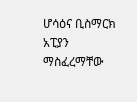ሆሳዕና ቢስማርክ አፒያን ማስፈረማቸው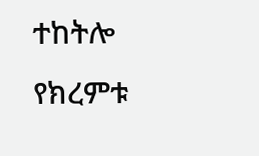ተከትሎ የክረምቱ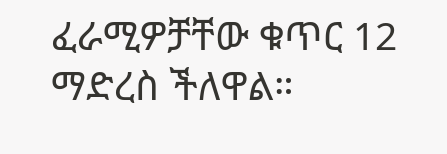ፈራሚዎቻቸው ቁጥር 12 ማድረስ ችለዋል።